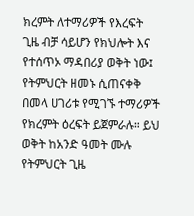ክረምት ለተማሪዎች የእረፍት ጊዜ ብቻ ሳይሆን የክህሎት እና የተሰጥኦ ማዳበሪያ ወቅት ነው፤ የትምህርት ዘመኑ ሲጠናቀቅ በመላ ሀገሪቱ የሚገኙ ተማሪዎች የክረምት ዕረፍት ይጀምራሉ። ይህ ወቅት ከአንድ ዓመት ሙሉ የትምህርት ጊዜ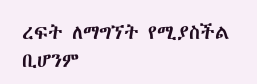ረፍት ለማግኘት የሚያስችል ቢሆንም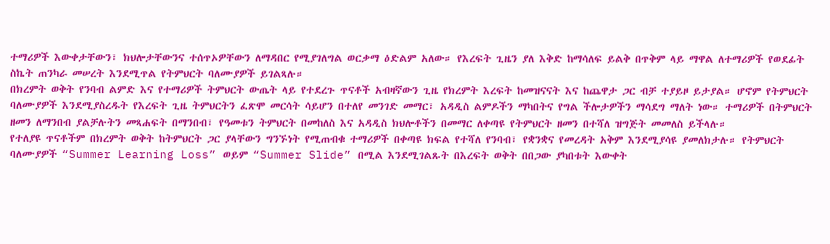ተማሪዎች እውቀታቸውን፣ ክህሎታቸውንና ተሰጥኦዎቸውን ለማዳበር የሚያገለግል ወርቃማ ዕድልም አለው። የእረፍት ጊዜን ያለ እቅድ ከማሳለፍ ይልቅ በጥቅም ላይ ማዋል ለተማሪዎች የወደፊት ስኬት ጠንካራ መሠረት እንደሚጥል የትምህርት ባለሙያዎች ይገልጻሉ።
በክረምት ወቅት የንባብ ልምድ እና የተማሪዎች ትምህርት ውጤት ላይ የተደረጉ ጥናቶች አብዛኛውን ጊዜ የክረምት እረፍት ከመዝናናት እና ከጨዋታ ጋር ብቻ ተያይዞ ይታያል። ሆኖም የትምህርት ባለሙያዎች እንደሚያስረዱት የእረፍት ጊዜ ትምህርትን ፈጽሞ መርሳት ሳይሆን በተለየ መንገድ መማር፣ አዳዲስ ልምዶችን ማካበትና የግል ችሎታዎችን ማሳደግ ማለት ነው። ተማሪዎች በትምህርት ዘመን ለማንበብ ያልቻሉትን መጻሐፍት በማንበብ፣ የዓመቱን ትምህርት በመከለስ እና አዳዲስ ክህሎቶችን በመማር ለቀጣዩ የትምህርት ዘመን በተሻለ ዝግጅት መመለስ ይችላሉ።
የተለያዩ ጥናቶችም በክረምት ወቅት ከትምህርት ጋር ያላቸውን ግንኙነት የሚጠብቁ ተማሪዎች በቀጣዩ ክፍል የተሻለ የንባብ፣ የቋንቋና የመረዳት አቅም እንደሚያሳዩ ያመለክታሉ። የትምህርት ባለሙያዎች “Summer Learning Loss” ወይም “Summer Slide” በሚል እንደሚገልጹት በእረፍት ወቅት በበጋው ያካበቱት እውቀት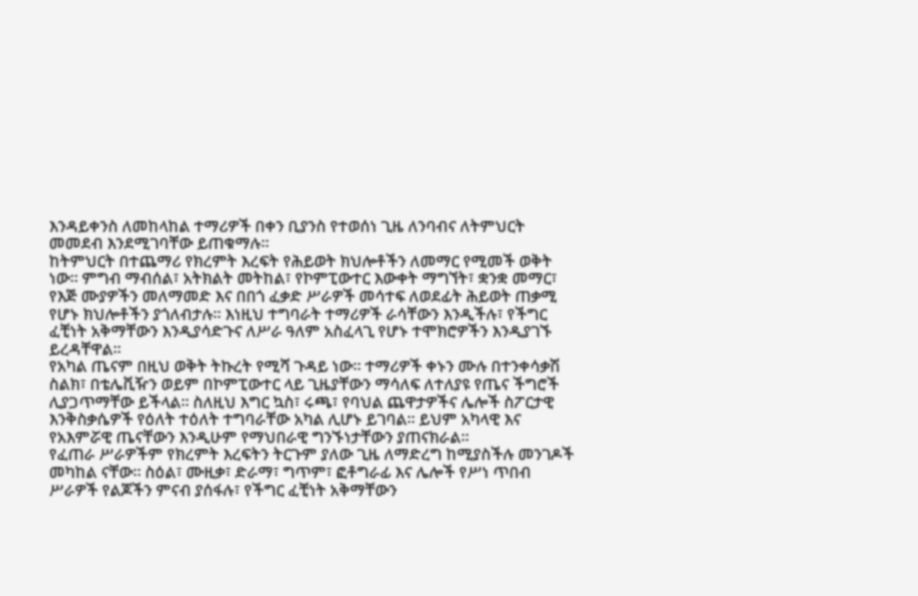እንዳይቀንስ ለመከላከል ተማሪዎች በቀን ቢያንስ የተወሰነ ጊዜ ለንባብና ለትምህርት መመደብ እንደሚገባቸው ይጠቁማሉ።
ከትምህርት በተጨማሪ የክረምት እረፍት የሕይወት ክህሎቶችን ለመማር የሚመች ወቅት ነው። ምግብ ማብሰል፣ አትክልት መትከል፣ የኮምፒውተር እውቀት ማግኘት፣ ቋንቋ መማር፣ የእጅ ሙያዎችን መለማመድ እና በበጎ ፈቃድ ሥራዎች መሳተፍ ለወደፊት ሕይወት ጠቃሚ የሆኑ ክህሎቶችን ያጎለብታሉ። እነዚህ ተግባራት ተማሪዎች ራሳቸውን እንዲችሉ፣ የችግር ፈቺነት አቅማቸውን እንዲያሳድጉና ለሥራ ዓለም አስፈላጊ የሆኑ ተሞክሮዎችን እንዲያገኙ ይረዳቸዋል።
የአካል ጤናም በዚህ ወቅት ትኩረት የሚሻ ጉዳይ ነው። ተማሪዎች ቀኑን ሙሉ በተንቀሳቃሽ ስልክ፣ በቴሌቪዥን ወይም በኮምፒውተር ላይ ጊዜያቸውን ማሳለፍ ለተለያዩ የጤና ችግሮች ሊያጋጥማቸው ይችላል። ስለዚህ እግር ኳስ፣ ሩጫ፣ የባህል ጨዋታዎችና ሌሎች ስፖርታዊ እንቅስቃሴዎች የዕለት ተዕለት ተግባራቸው አካል ሊሆኑ ይገባል። ይህም አካላዊ እና የአእምሯዊ ጤናቸውን እንዲሁም የማህበራዊ ግንኙነታቸውን ያጠናክራል።
የፈጠራ ሥራዎችም የክረምት እረፍትን ትርጉም ያለው ጊዜ ለማድረግ ከሚያስችሉ መንገዶች መካከል ናቸው። ስዕል፣ ሙዚቃ፣ ድራማ፣ ግጥም፣ ፎቶግራፊ እና ሌሎች የሥነ ጥበብ ሥራዎች የልጆችን ምናብ ያሰፋሉ፣ የችግር ፈቺነት አቅማቸውን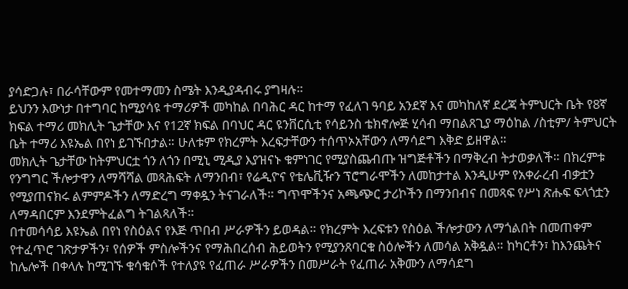ያሳድጋሉ፣ በራሳቸውም የመተማመን ስሜት እንዲያዳብሩ ያግዛሉ።
ይህንን እውነታ በተግባር ከሚያሳዩ ተማሪዎች መካከል በባሕር ዳር ከተማ የፈለገ ዓባይ አንደኛ እና መካከለኛ ደረጃ ትምህርት ቤት የ8ኛ ክፍል ተማሪ መክሊት ጌታቸው እና የ12ኛ ክፍል በባህር ዳር ዩንቨርሲቲ የሳይንስ ቴክኖሎጅ ሂሳብ ማበልጸጊያ ማዕከል /ስቲም/ ትምህርት ቤት ተማሪ እዩኤል በየነ ይገኙበታል። ሁለቱም የክረምት እረፍታቸውን ተሰጥኦአቸውን ለማሳደግ እቅድ ይዘዋል።
መክሊት ጌታቸው ከትምህርቷ ጎን ለጎን በሚኒ ሚዲያ እያዝናኑ ቁምነገር የሚያስጨብጡ ዝግጅቶችን በማቅረብ ትታወቃለች። በክረምቱ የንግግር ችሎታዋን ለማሻሻል መጻሕፍት ለማንበብ፣ የሬዲዮና የቴሌቪዥን ፕሮግራሞችን ለመከታተል እንዲሁም የአቀራረብ ብቃቷን የሚያጠናክሩ ልምምዶችን ለማድረግ ማቀዷን ትናገራለች። ግጥሞችንና አጫጭር ታሪኮችን በማንበብና በመጻፍ የሥነ ጽሑፍ ፍላጎቷን ለማዳበርም እንደምትፈልግ ትገልጻለች።
በተመሳሳይ እዩኤል በየነ የስዕልና የእጅ ጥበብ ሥራዎችን ይወዳል። የክረምት እረፍቱን የስዕል ችሎታውን ለማጎልበት በመጠቀም የተፈጥሮ ገጽታዎችን፣ የሰዎች ምስሎችንና የማሕበረሰብ ሕይወትን የሚያንጸባርቁ ስዕሎችን ለመሳል አቅዷል። ከካርቶን፣ ከእንጨትና ከሌሎች በቀላሉ ከሚገኙ ቁሳቁሶች የተለያዩ የፈጠራ ሥራዎችን በመሥራት የፈጠራ አቅሙን ለማሳደግ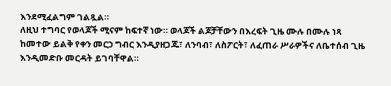እንደሚፈልግም ገልጿል።
ለዚህ ተግባር የወላጆች ሚናም ከፍተኛ ነው። ወላጆች ልጆቻቸውን በእረፍት ጊዜ ሙሉ በሙሉ ነጻ ከመተው ይልቅ የቀን መርኃ ግብር እንዲያዘጋጁ፣ ለንባብ፣ ለስፖርት፣ ለፈጠራ ሥራዎችና ለቤተሰብ ጊዜ እንዲመድቡ መርዳት ይገባቸዋል።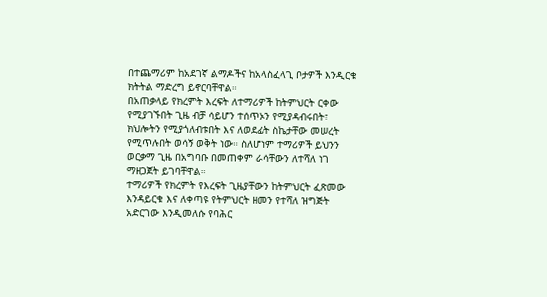በተጨማሪም ከአደገኛ ልማዶችና ከአላስፈላጊ ቦታዎች እንዲርቁ ክትትል ማድረግ ይኖርባቸዋል።
በአጠቃላይ የክረምት እረፍት ለተማሪዎች ከትምህርት ርቀው የሚያገኙበት ጊዜ ብቻ ሳይሆን ተሰጥኦን የሚያዳብሩበት፣ ክህሎትን የሚያጎለብቱበት እና ለወደፊት ስኬታቸው መሠረት የሚጥሉበት ወሳኝ ወቅት ነው። ስለሆነም ተማሪዎች ይህንን ወርቃማ ጊዜ በአግባቡ በመጠቀም ራሳቸውን ለተሻለ ነገ ማዘጋጀት ይገባቸዋል።
ተማሪዎች የክረምት የእረፍት ጊዜያቸውን ከትምህርት ፈጽመው እንዳይርቁ እና ለቀጣዩ የትምህርት ዘመን የተሻለ ዝግጅት አድርገው እንዲመለሱ የባሕር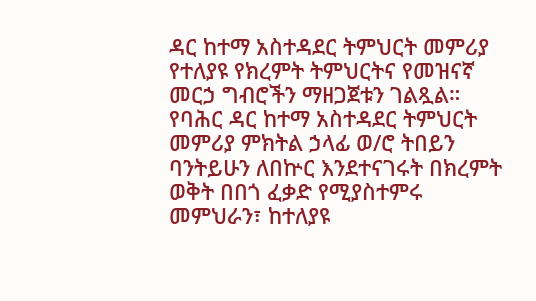ዳር ከተማ አስተዳደር ትምህርት መምሪያ የተለያዩ የክረምት ትምህርትና የመዝናኛ መርኃ ግብሮችን ማዘጋጀቱን ገልጿል። የባሕር ዳር ከተማ አስተዳደር ትምህርት መምሪያ ምክትል ኃላፊ ወ/ሮ ትበይን ባንትይሁን ለበኵር እንደተናገሩት በክረምት ወቅት በበጎ ፈቃድ የሚያስተምሩ መምህራን፣ ከተለያዩ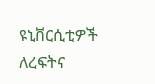ዩኒቨርሲቲዎች ለረፍትና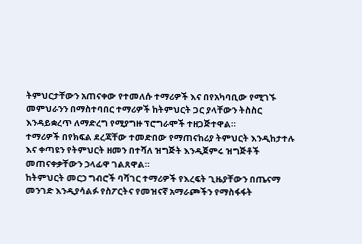ትምህርታቸውን አጠናቀው የተመለሱ ተማሪዎች እና በየአካባቢው የሚገኙ መምህራንን በማስተባበር ተማሪዎች ከትምህርት ጋር ያላቸውን ትስስር እንዳይቋረጥ ለማድረግ የሚያግዙ ፕሮግራሞች ተዘጋጅተዋል።
ተማሪዎች በየክፍል ደረጃቸው ተመድበው የማጠናከሪያ ትምህርት እንዲከታተሉ እና ቀጣዩን የትምህርት ዘመን በተሻለ ዝግጅት እንዲጀምሩ ዝግጅቶች መጠናቀቃቸውን ኃላፊዋ ገልጸዋል።
ከትምህርት መርኃ ግብሮች ባሻገር ተማሪዎች የእረፍት ጊዜያቸውን በጤናማ መንገድ እንዲያሳልፉ የስፖርትና የመዝናኛ አማራጮችን የማስፋፋት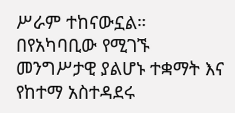ሥራም ተከናውኗል። በየአካባቢው የሚገኙ መንግሥታዊ ያልሆኑ ተቋማት እና የከተማ አስተዳደሩ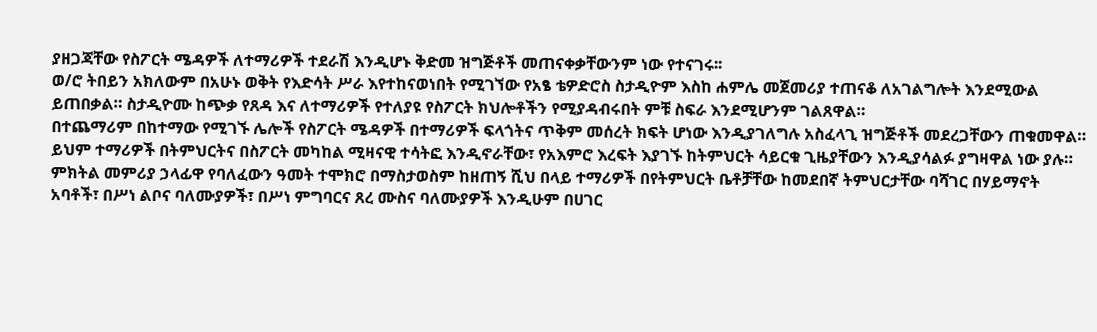ያዘጋጃቸው የስፖርት ሜዳዎች ለተማሪዎች ተደራሽ እንዲሆኑ ቅድመ ዝግጅቶች መጠናቀቃቸውንም ነው የተናገሩ፡፡
ወ/ሮ ትበይን አክለውም በአሁኑ ወቅት የእድሳት ሥራ እየተከናወነበት የሚገኘው የአፄ ቴዎድሮስ ስታዲዮም እስከ ሐምሌ መጀመሪያ ተጠናቆ ለአገልግሎት እንደሚውል ይጠበቃል። ስታዲዮሙ ከጭቃ የጸዳ እና ለተማሪዎች የተለያዩ የስፖርት ክህሎቶችን የሚያዳብሩበት ምቹ ስፍራ እንደሚሆንም ገልጸዋል።
በተጨማሪም በከተማው የሚገኙ ሌሎች የስፖርት ሜዳዎች በተማሪዎች ፍላጎትና ጥቅም መሰረት ክፍት ሆነው እንዲያገለግሉ አስፈላጊ ዝግጅቶች መደረጋቸውን ጠቁመዋል። ይህም ተማሪዎች በትምህርትና በስፖርት መካከል ሚዛናዊ ተሳትፎ እንዲኖራቸው፣ የአእምሮ እረፍት እያገኙ ከትምህርት ሳይርቁ ጊዜያቸውን እንዲያሳልፉ ያግዛዋል ነው ያሉ።
ምክትል መምሪያ ኃላፊዋ የባለፈውን ዓመት ተሞክሮ በማስታወስም ከዘጠኝ ሺህ በላይ ተማሪዎች በየትምህርት ቤቶቻቸው ከመደበኛ ትምህርታቸው ባሻገር በሃይማኖት አባቶች፣ በሥነ ልቦና ባለሙያዎች፣ በሥነ ምግባርና ጸረ ሙስና ባለሙያዎች እንዲሁም በሀገር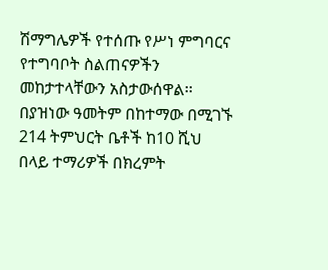ሽማግሌዎች የተሰጡ የሥነ ምግባርና የተግባቦት ስልጠናዎችን መከታተላቸውን አስታውሰዋል፡፡
በያዝነው ዓመትም በከተማው በሚገኙ 214 ትምህርት ቤቶች ከ10 ሺህ በላይ ተማሪዎች በክረምት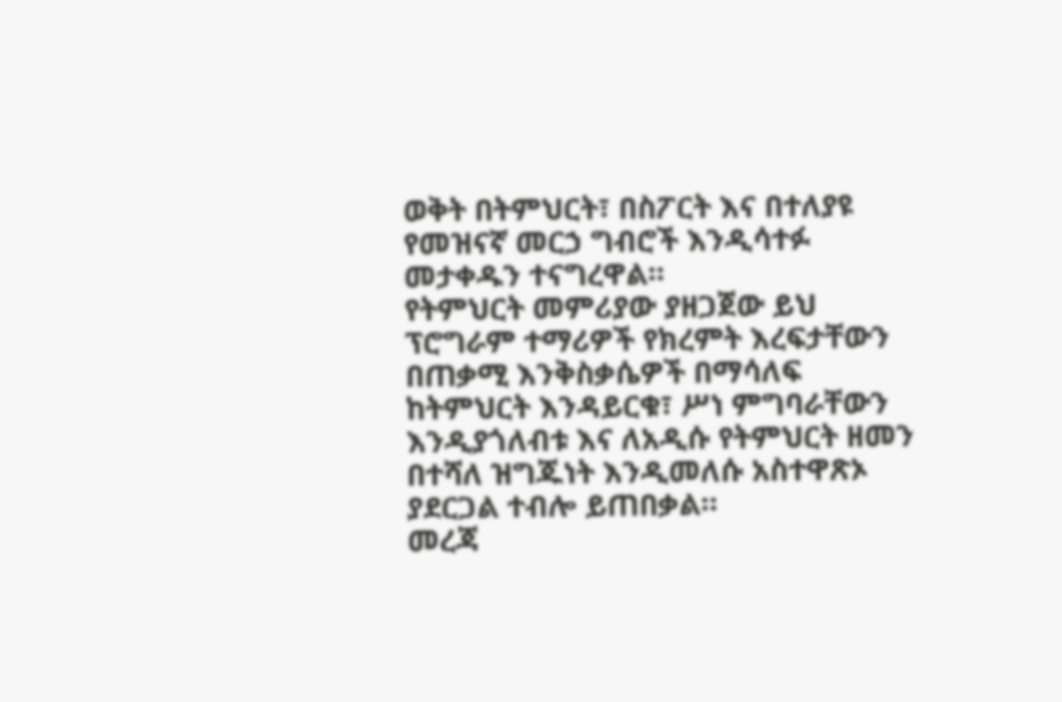ወቅት በትምህርት፣ በስፖርት እና በተለያዩ የመዝናኛ መርኃ ግብሮች እንዲሳተፉ መታቀዱን ተናግረዋል።
የትምህርት መምሪያው ያዘጋጀው ይህ ፕሮግራም ተማሪዎች የክረምት እረፍታቸውን በጠቃሚ እንቅስቃሴዎች በማሳለፍ ከትምህርት እንዳይርቁ፣ ሥነ ምግባራቸውን እንዲያጎለብቱ እና ለአዲሱ የትምህርት ዘመን በተሻለ ዝግጁነት እንዲመለሱ አስተዋጽኦ ያደርጋል ተብሎ ይጠበቃል።
መረጃ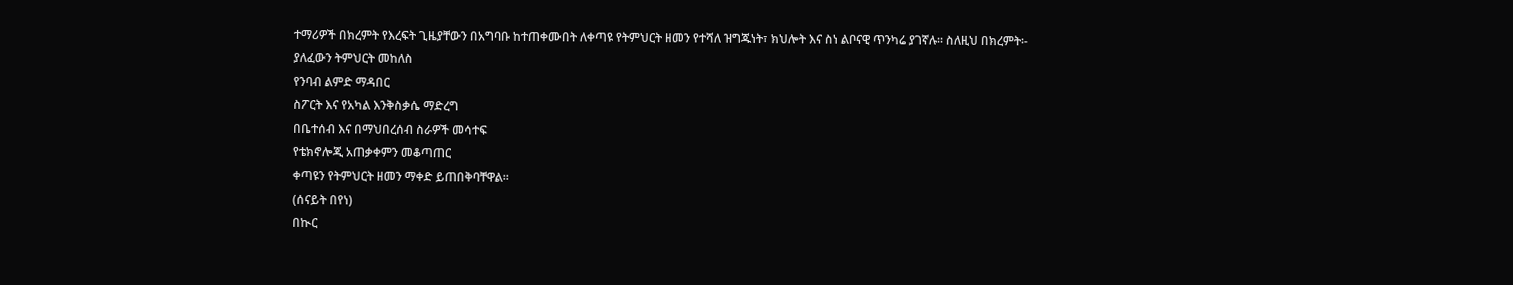ተማሪዎች በክረምት የእረፍት ጊዜያቸውን በአግባቡ ከተጠቀሙበት ለቀጣዩ የትምህርት ዘመን የተሻለ ዝግጁነት፣ ክህሎት እና ስነ ልቦናዊ ጥንካሬ ያገኛሉ። ስለዚህ በክረምት፡-
ያለፈውን ትምህርት መከለስ
የንባብ ልምድ ማዳበር
ስፖርት እና የአካል እንቅስቃሴ ማድረግ
በቤተሰብ እና በማህበረሰብ ስራዎች መሳተፍ
የቴክኖሎጂ አጠቃቀምን መቆጣጠር
ቀጣዩን የትምህርት ዘመን ማቀድ ይጠበቅባቸዋል፡፡
(ሰናይት በየነ)
በኲር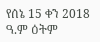የሰኔ 15 ቀን 2018 ዓ.ም ዕትም